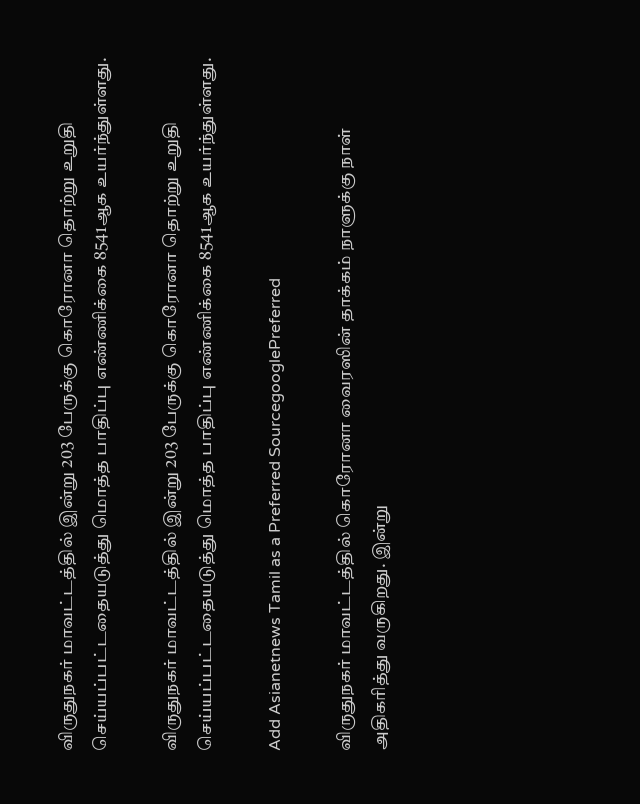விருதுநகர் மாவட்டத்தில் இன்று 203 பேருக்கு கொரோனா தொற்று உறுதி செய்யப்பட்டதையடுத்து மொத்த பாதிப்பு எண்ணிக்கை 8541ஆக உயர்ந்துள்ளது.

விருதுநகர் மாவட்டத்தில் இன்று 203 பேருக்கு கொரோனா தொற்று உறுதி செய்யப்பட்டதையடுத்து மொத்த பாதிப்பு எண்ணிக்கை 8541ஆக உயர்ந்துள்ளது.

Add Asianetnews Tamil as a Preferred SourcegooglePreferred

விருதுநகர் மாவட்டத்தில் கொரோனா வைரஸின் தாக்கம் நாளுக்கு நாள் அதிகரித்து வருகிறது. இன்று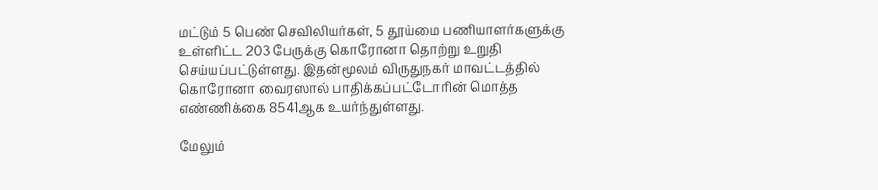மட்டும் 5 பெண் செவிலியர்கள், 5 தூய்மை பணியாளர்களுக்கு உள்ளிட்ட 203 பேருக்கு கொரோனா தொற்று உறுதி செய்யப்பட்டுள்ளது. இதன்மூலம் விருதுநகர் மாவட்டத்தில் கொரோனா வைரஸால் பாதிக்கப்பட்டோரின் மொத்த எண்ணிக்கை 8541ஆக உயர்ந்துள்ளது.

மேலும்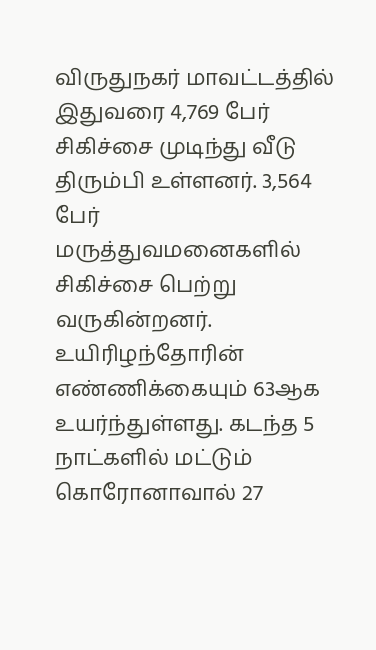விருதுநகர் மாவட்டத்தில் இதுவரை 4,769 பேர் சிகிச்சை முடிந்து வீடு திரும்பி உள்ளனர். 3,564 பேர் மருத்துவமனைகளில் சிகிச்சை பெற்று வருகின்றனர். உயிரிழந்தோரின் எண்ணிக்கையும் 63ஆக உயர்ந்துள்ளது. கடந்த 5 நாட்களில் மட்டும் கொரோனாவால் 27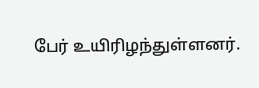பேர் உயிரிழந்துள்ளனர்.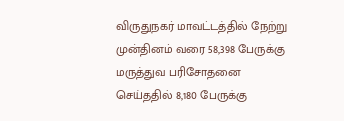விருதுநகர் மாவட்டத்தில் நேற்று முன்தினம் வரை 58,398 பேருக்கு மருத்துவ பரிசோதனை செய்ததில் 8,180 பேருக்கு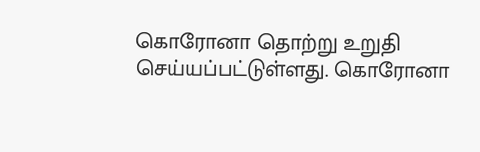கொரோனா தொற்று உறுதி செய்யப்பட்டுள்ளது. கொரோனா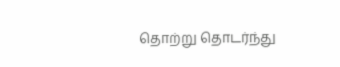தொற்று தொடர்ந்து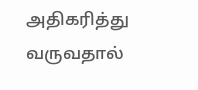அதிகரித்து வருவதால்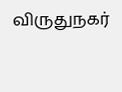விருதுநகர்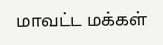மாவட்ட மக்கள்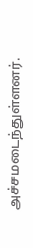அச்சமடைந்துள்ளனர்.